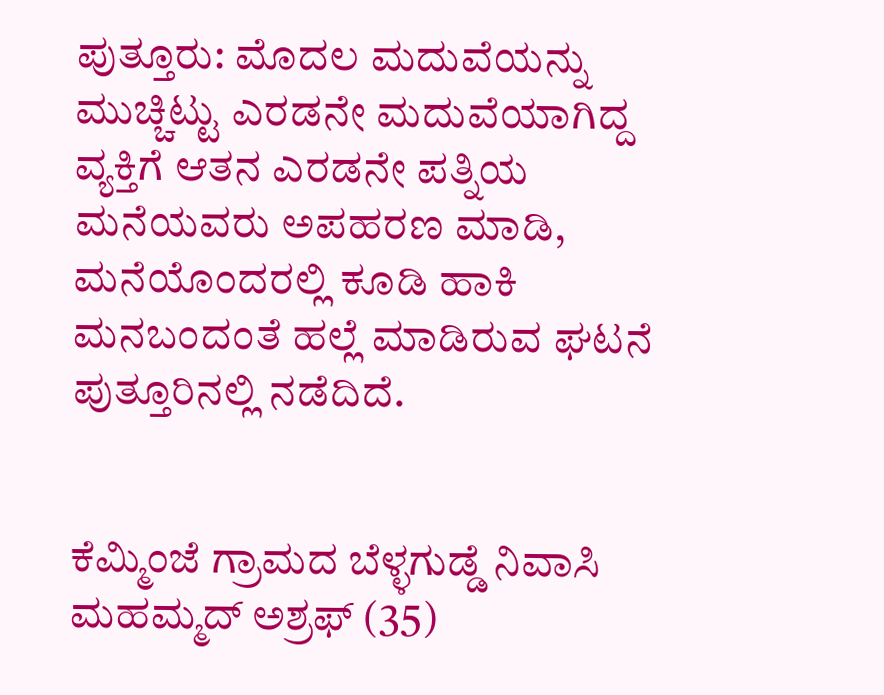ಪುತ್ತೂರು: ಮೊದಲ ಮದುವೆಯನ್ನು ಮುಚ್ಚಿಟ್ಟು ಎರಡನೇ ಮದುವೆಯಾಗಿದ್ದ ವ್ಯಕ್ತಿಗೆ ಆತನ ಎರಡನೇ ಪತ್ನಿಯ ಮನೆಯವರು ಅಪಹರಣ ಮಾಡಿ, ಮನೆಯೊಂದರಲ್ಲಿ ಕೂಡಿ ಹಾಕಿ ಮನಬಂದಂತೆ ಹಲ್ಲೆ ಮಾಡಿರುವ ಘಟನೆ ಪುತ್ತೂರಿನಲ್ಲಿ ನಡೆದಿದೆ.


ಕೆಮ್ಮಿಂಜೆ ಗ್ರಾಮದ ಬೆಳ್ಳಗುಡ್ಡೆ ನಿವಾಸಿ ಮಹಮ್ಮದ್ ಅಶ್ರಫ್ (35)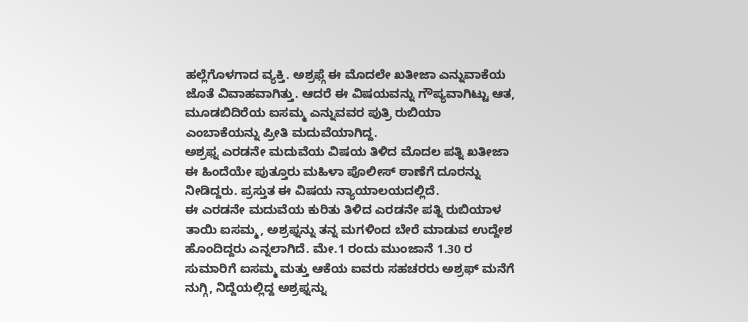ಹಲ್ಲೆಗೊಳಗಾದ ವ್ಯಕ್ತಿ. ಅಶ್ರಫ್ಗೆ ಈ ಮೊದಲೇ ಖತೀಜಾ ಎನ್ನುವಾಕೆಯ ಜೊತೆ ವಿವಾಹವಾಗಿತ್ತು. ಆದರೆ ಈ ವಿಷಯವನ್ನು ಗೌಪ್ಯವಾಗಿಟ್ಟು ಆತ, ಮೂಡಬಿದಿರೆಯ ಐಸಮ್ಮ ಎನ್ನುವವರ ಪುತ್ರಿ ರುಬಿಯಾ ಎಂಬಾಕೆಯನ್ನು ಪ್ರೀತಿ ಮದುವೆಯಾಗಿದ್ದ.
ಅಶ್ರಫ್ನ ಎರಡನೇ ಮದುವೆಯ ವಿಷಯ ತಿಳಿದ ಮೊದಲ ಪತ್ನಿ ಖತೀಜಾ ಈ ಹಿಂದೆಯೇ ಪುತ್ತೂರು ಮಹಿಳಾ ಪೊಲೀಸ್ ಠಾಣೆಗೆ ದೂರನ್ನು ನೀಡಿದ್ದರು. ಪ್ರಸ್ತುತ ಈ ವಿಷಯ ನ್ಯಾಯಾಲಯದಲ್ಲಿದೆ.
ಈ ಎರಡನೇ ಮದುವೆಯ ಕುರಿತು ತಿಳಿದ ಎರಡನೇ ಪತ್ನಿ ರುಬಿಯಾಳ ತಾಯಿ ಐಸಮ್ಮ, ಅಶ್ರಫ್ನನ್ನು ತನ್ನ ಮಗಳಿಂದ ಬೇರೆ ಮಾಡುವ ಉದ್ದೇಶ ಹೊಂದಿದ್ದರು ಎನ್ನಲಾಗಿದೆ. ಮೇ.1 ರಂದು ಮುಂಜಾನೆ 1.30 ರ ಸುಮಾರಿಗೆ ಐಸಮ್ಮ ಮತ್ತು ಆಕೆಯ ಐವರು ಸಹಚರರು ಅಶ್ರಫ್ ಮನೆಗೆ ನುಗ್ಗಿ, ನಿದ್ದೆಯಲ್ಲಿದ್ದ ಅಶ್ರಫ್ನನ್ನು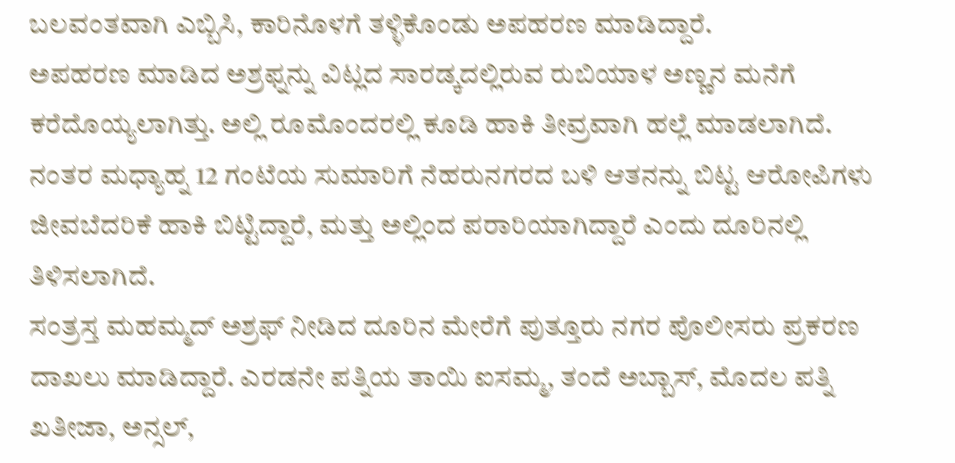ಬಲವಂತವಾಗಿ ಎಬ್ಬಿಸಿ, ಕಾರಿನೊಳಗೆ ತಳ್ಳಿಕೊಂಡು ಅಪಹರಣ ಮಾಡಿದ್ದಾರೆ.
ಅಪಹರಣ ಮಾಡಿದ ಅಶ್ರಫ್ನನ್ನು ವಿಟ್ಲದ ಸಾರಡ್ಕದಲ್ಲಿರುವ ರುಬಿಯಾಳ ಅಣ್ಣನ ಮನೆಗೆ ಕರೆದೊಯ್ಯಲಾಗಿತ್ತು. ಅಲ್ಲಿ ರೂಮೊಂದರಲ್ಲಿ ಕೂಡಿ ಹಾಕಿ ತೀವ್ರವಾಗಿ ಹಲ್ಲೆ ಮಾಡಲಾಗಿದೆ. ನಂತರ ಮಧ್ಯಾಹ್ನ 12 ಗಂಟೆಯ ಸುಮಾರಿಗೆ ನೆಹರುನಗರದ ಬಳಿ ಆತನನ್ನು ಬಿಟ್ಟ ಆರೋಪಿಗಳು ಜೀವಬೆದರಿಕೆ ಹಾಕಿ ಬಿಟ್ಟಿದ್ದಾರೆ, ಮತ್ತು ಅಲ್ಲಿಂದ ಪರಾರಿಯಾಗಿದ್ದಾರೆ ಎಂದು ದೂರಿನಲ್ಲಿ ತಿಳಿಸಲಾಗಿದೆ.
ಸಂತ್ರಸ್ತ ಮಹಮ್ಮದ್ ಅಶ್ರಫ್ ನೀಡಿದ ದೂರಿನ ಮೇರೆಗೆ ಪುತ್ತೂರು ನಗರ ಪೊಲೀಸರು ಪ್ರಕರಣ ದಾಖಲು ಮಾಡಿದ್ದಾರೆ. ಎರಡನೇ ಪತ್ನಿಯ ತಾಯಿ ಐಸಮ್ಮ, ತಂದೆ ಅಬ್ಬಾಸ್, ಮೊದಲ ಪತ್ನಿ ಖತೀಜಾ, ಅನ್ಸಲ್,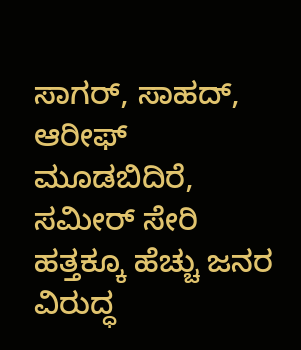ಸಾಗರ್, ಸಾಹದ್, ಆರೀಫ್ ಮೂಡಬಿದಿರೆ, ಸಮೀರ್ ಸೇರಿ ಹತ್ತಕ್ಕೂ ಹೆಚ್ಚು ಜನರ ವಿರುದ್ಧ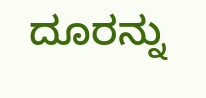ದೂರನ್ನು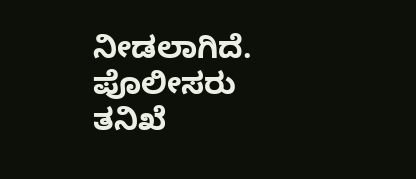ನೀಡಲಾಗಿದೆ. ಪೊಲೀಸರು ತನಿಖೆ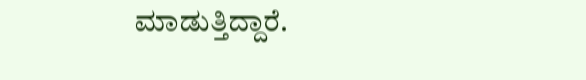ಮಾಡುತ್ತಿದ್ದಾರೆ.